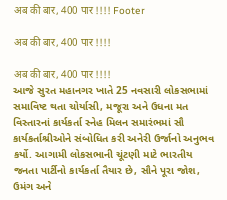अब की बार, 400 पार !!!! Footer

अब की बार, 400 पार !!!!

अब की बार, 400 पार !!!!
આજે સુરત મહાનગર ખાતે 25 નવસારી લોકસભામાં સમાવિષ્ટ થતા ચોર્યાસી, મજૂરા અને ઉધના મત વિસ્તારનાં કાર્યકર્તા સ્નેહ મિલન સમારંભમાં સૌ કાર્યકર્તાશ્રીઓને સંબોધિત કરી અનેરી ઉર્જાનો અનુભવ કર્યો. આગામી લોકસભાની ચૂંટણી માટે ભારતીય જનતા પાર્ટીનો કાર્યકર્તા તૈયાર છે, સૌને પૂરા જોશ, ઉમંગ અને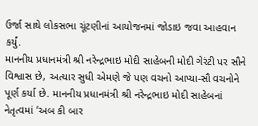ઉર્જા સાથે લોકસભા ચૂંટણીનાં આયોજનમાં જોડાઇ જવા આહવાન કર્યું.
માનનીય પ્રધાનમંત્રી શ્રી નરેન્દ્રભાઇ મોદી સાહેબની મોદી ગેરંટી પર સૌને વિશ્વાસ છે, અત્યાર સુધી એમણે જે પણ વચનો આપ્યા-સૌ વચનોને પૂર્ણ કર્યા છે. માનનીય પ્રધાનમંત્રી શ્રી નરેન્દ્રભાઇ મોદી સાહેબનાં નેતૃત્વમાં ‘અબ કી બાર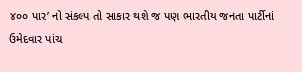૪૦૦ પાર’ નો સંકલ્પ તો સાકાર થશે જ પણ ભારતીય જનતા પાર્ટીનાં ઉમેદવાર પાંચ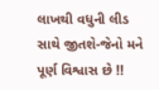લાખથી વધુની લીડ સાથે જીતશે-જેનો મને પૂર્ણ વિશ્વાસ છે !!